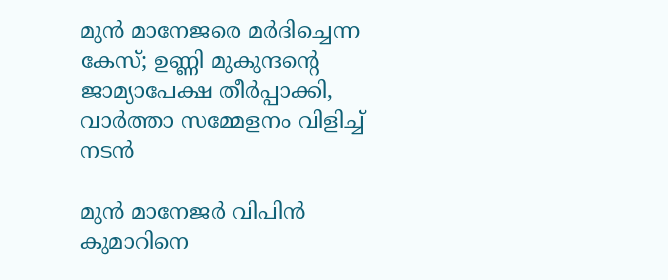മുൻ മാനേജരെ മർദിച്ചെന്ന കേസ്; ഉണ്ണി മുകുന്ദന്റെ ജാമ്യാപേക്ഷ തീർപ്പാക്കി, വാർത്താ സമ്മേളനം വിളിച്ച് നടൻ

മുൻ മാനേജർ വിപിൻ കുമാറിനെ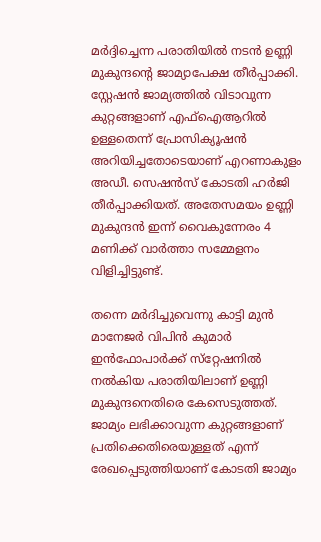മർദ്ദിച്ചെന്ന പരാതിയിൽ നടൻ ഉണ്ണി മുകുന്ദന്റെ ജാമ്യാപേക്ഷ തീർപ്പാക്കി. സ്റ്റേഷൻ ജാമ്യത്തിൽ വിടാവുന്ന കുറ്റങ്ങളാണ് എഫ്ഐആറിൽ ഉള്ളതെന്ന് പ്രോസിക്യൂഷൻ അറിയിച്ചതോടെയാണ് എറണാകുളം അഡീ. സെഷൻസ് കോടതി ഹർജി തീർപ്പാക്കിയത്. അതേസമയം ഉണ്ണി മുകുന്ദൻ ഇന്ന് വൈകുന്നേരം 4 മണിക്ക് വാർത്താ സമ്മേളനം വിളിച്ചിട്ടുണ്ട്.

തന്നെ മർദിച്ചുവെന്നു കാട്ടി മുൻ മാനേജർ വിപിൻ കുമാർ ഇൻഫോപാർക്ക് സ്‌റ്റേഷനിൽ നൽകിയ പരാതിയിലാണ് ഉണ്ണി മുകുന്ദനെതിരെ കേസെടുത്തത്. ജാമ്യം ലഭിക്കാവുന്ന കുറ്റങ്ങളാണ് പ്രതിക്കെതിരെയുള്ളത് എന്ന് രേഖപ്പെടുത്തിയാണ് കോടതി ജാമ്യം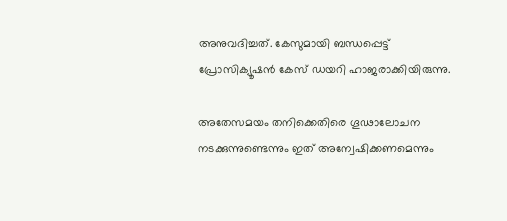അനുവദിച്ചത്. കേസുമായി ബന്ധപ്പെട്ട് പ്രോസിക്യൂഷൻ കേസ് ഡയറി ഹാജരാക്കിയിരുന്നു.

അതേസമയം തനിക്കെതിരെ ഗൂഢാലോചന നടക്കുന്നുണ്ടെന്നും ഇത് അന്വേഷിക്കണമെന്നും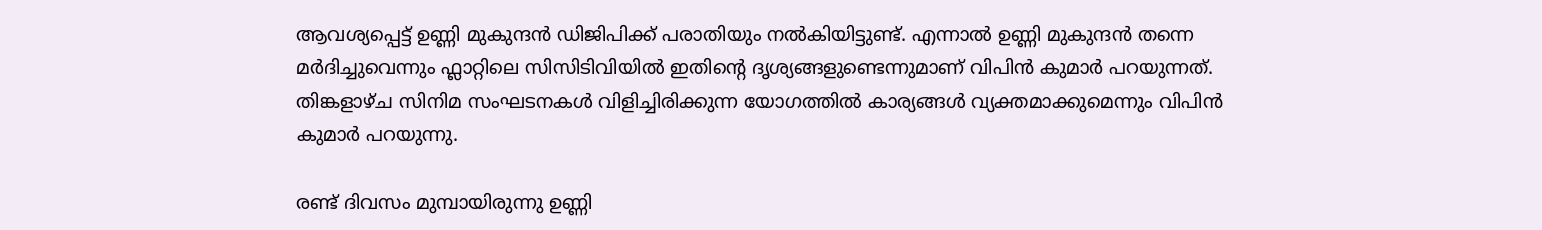ആവശ്യപ്പെട്ട് ഉണ്ണി മുകുന്ദൻ ഡിജിപിക്ക് പരാതിയും നൽകിയിട്ടുണ്ട്. എന്നാൽ ഉണ്ണി മുകുന്ദൻ തന്നെ മർദിച്ചുവെന്നും ഫ്ലാറ്റിലെ സിസിടിവിയിൽ ഇതിന്റെ ദൃശ്യങ്ങളുണ്ടെന്നുമാണ് വിപിൻ കുമാർ പറയുന്നത്. തിങ്കളാഴ്ച സിനിമ സംഘടനകൾ വിളിച്ചിരിക്കുന്ന യോഗത്തിൽ കാര്യങ്ങൾ വ്യക്തമാക്കുമെന്നും വിപിൻ കുമാർ പറയുന്നു.

രണ്ട് ദിവസം മുമ്പായിരുന്നു ഉണ്ണി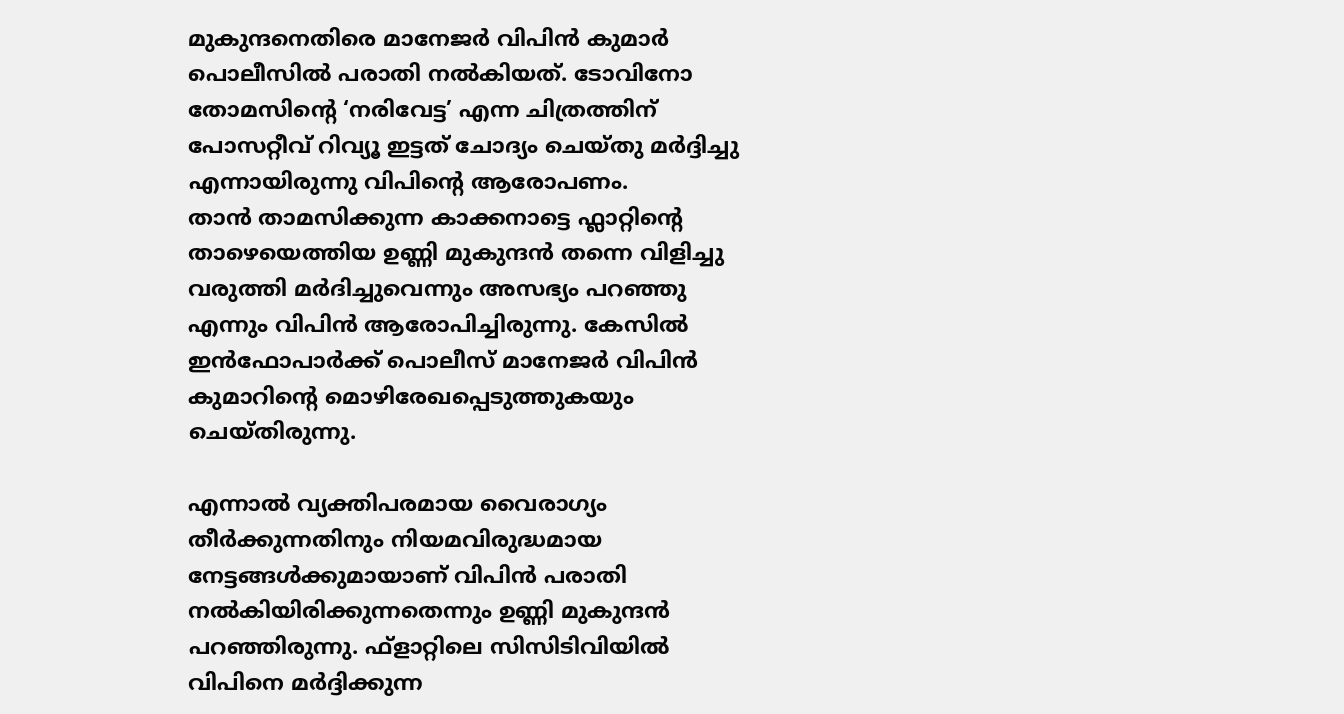മുകുന്ദനെതിരെ മാനേജർ വിപിൻ കുമാർ പൊലീസിൽ പരാതി നൽകിയത്. ടോവിനോ തോമസിന്റെ ‘നരിവേട്ട’ എന്ന ചിത്രത്തിന് പോസറ്റീവ് റിവ്യൂ ഇട്ടത് ചോദ്യം ചെയ്തു മർദ്ദിച്ചു എന്നായിരുന്നു വിപിന്റെ ആരോപണം.
താൻ താമസിക്കുന്ന കാക്കനാട്ടെ ഫ്ലാറ്റിന്റെ താഴെയെത്തിയ ഉണ്ണി മുകുന്ദൻ തന്നെ വിളിച്ചു വരുത്തി മർദിച്ചുവെന്നും അസഭ്യം പറഞ്ഞു എന്നും വിപിൻ ആരോപിച്ചിരുന്നു. കേസിൽ ഇൻഫോപാർക്ക് പൊലീസ് മാനേജർ വിപിൻ കുമാറിന്റെ മൊഴിരേഖപ്പെടുത്തുകയും ചെയ്തിരുന്നു.

എന്നാൽ വ്യക്തിപരമായ വൈരാഗ്യം തീർക്കുന്നതിനും നിയമവിരുദ്ധമായ നേട്ടങ്ങൾക്കുമായാണ് വിപിൻ പരാതി നൽകിയിരിക്കുന്നതെന്നും ഉണ്ണി മുകുന്ദൻ പറഞ്ഞിരുന്നു. ഫ്ളാറ്റിലെ സിസിടിവിയിൽ വിപിനെ മർദ്ദിക്കുന്ന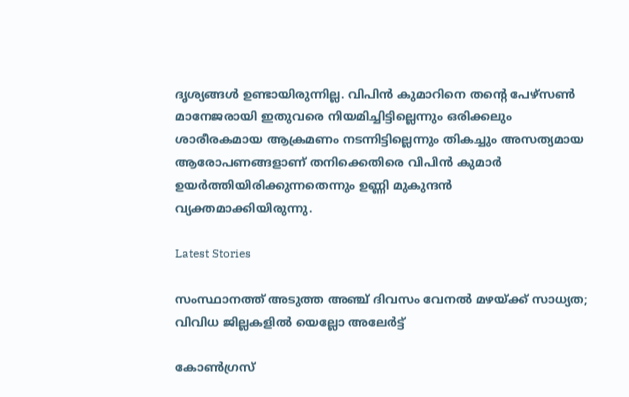ദൃശ്യങ്ങൾ ഉണ്ടായിരുന്നില്ല. വിപിൻ കുമാറിനെ തന്റെ പേഴ്സൺ മാനേജരായി ഇതുവരെ നിയമിച്ചിട്ടില്ലെന്നും ഒരിക്കലും ശാരീരകമായ ആക്രമണം നടന്നിട്ടില്ലെന്നും തികച്ചും അസത്യമായ ആരോപണങ്ങളാണ് തനിക്കെതിരെ വിപിൻ കുമാർ ഉയർത്തിയിരിക്കുന്നതെന്നും ഉണ്ണി മുകുന്ദൻ വ്യക്തമാക്കിയിരുന്നു.

Latest Stories

സംസ്ഥാനത്ത് അടുത്ത അഞ്ച് ദിവസം വേനൽ മഴയ്ക്ക് സാധ്യത; വിവിധ ജില്ലകളില്‍ യെല്ലോ അലേര്‍ട്ട്

കോണ്‍ഗ്രസ്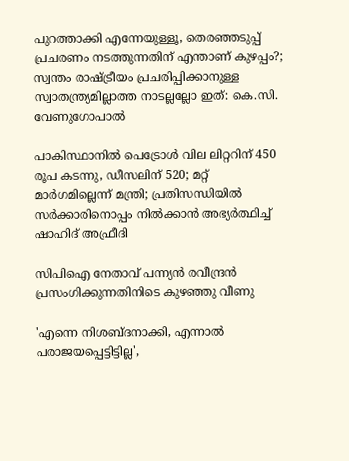പുറത്താക്കി എന്നേയുള്ളൂ, തെരഞ്ഞടുപ്പ് പ്രചരണം നടത്തുന്നതിന് എന്താണ് കുഴപ്പം?; സ്വന്തം രാഷ്ട്രീയം പ്രചരിപ്പിക്കാനുള്ള സ്വാതന്ത്ര്യമില്ലാത്ത നാടല്ലല്ലോ ഇത്: കെ.സി. വേണുഗോപാല്‍

പാകിസ്ഥാനിൽ പെട്രോൾ വില ലിറ്ററിന് 450 രൂപ കടന്നു, ഡീസലിന് 520; മറ്റ് മാർഗമില്ലെന്ന് മന്ത്രി; പ്രതിസന്ധിയിൽ സർക്കാരിനൊപ്പം നിൽക്കാൻ അഭ്യർത്ഥിച്ച് ഷാഹിദ് അഫ്രീദി

സിപിഐ നേതാവ് പന്ന്യൻ രവീന്ദ്രൻ പ്രസംഗിക്കുന്നതിനിടെ കുഴഞ്ഞു വീണു

'എന്നെ നിശബ്ദനാക്കി, എന്നാൽ പരാജയപ്പെട്ടിട്ടില്ല',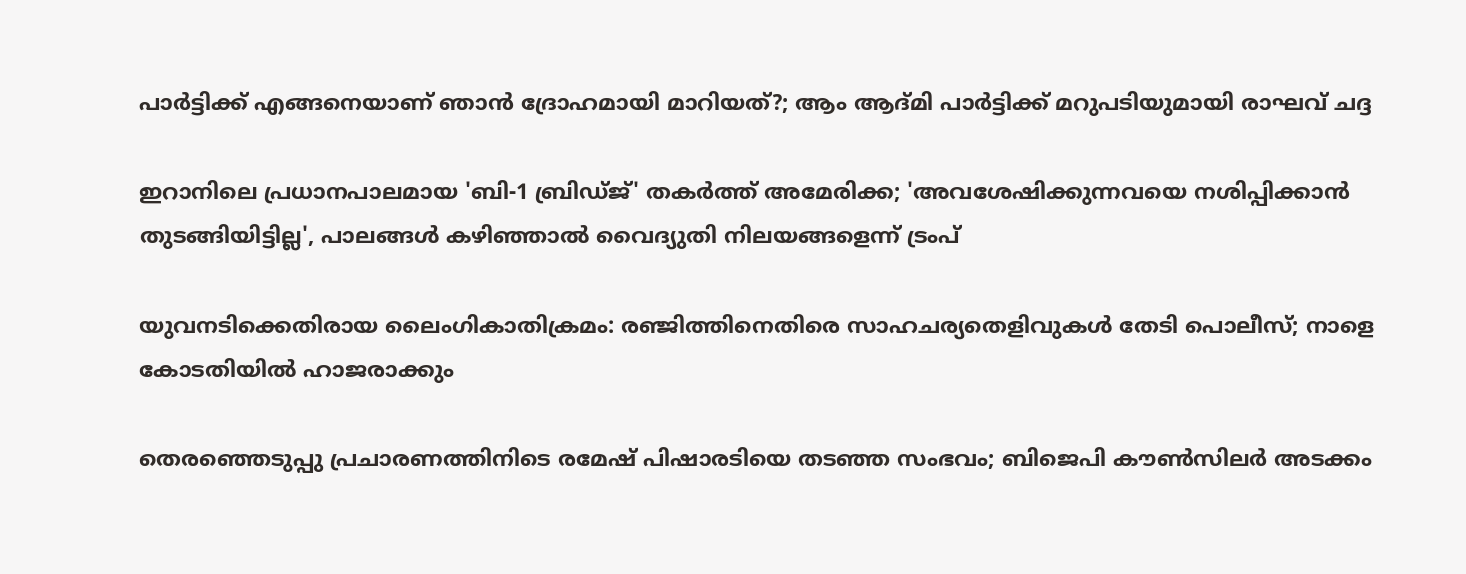പാർട്ടിക്ക് എങ്ങനെയാണ് ഞാൻ ദ്രോഹമായി മാറിയത്?; ആം ആദ്മി പാർട്ടിക്ക് മറുപടിയുമായി രാഘവ് ചദ്ദ

ഇറാനിലെ പ്രധാനപാലമായ 'ബി-1 ബ്രിഡ്ജ്' തകർത്ത് അമേരിക്ക; 'അവശേഷിക്കുന്നവയെ നശിപ്പിക്കാൻ തുടങ്ങിയിട്ടില്ല', പാലങ്ങൾ കഴിഞ്ഞാൽ വൈദ്യുതി നിലയങ്ങളെന്ന് ട്രംപ്

യുവനടിക്കെതിരായ ലൈംഗികാതിക്രമം: രഞ്ജിത്തിനെതിരെ സാഹചര്യതെളിവുകൾ തേടി പൊലീസ്; നാളെ കോടതിയില്‍ ഹാജരാക്കും

തെരഞ്ഞെടുപ്പു പ്രചാരണത്തിനിടെ രമേഷ് പിഷാരടിയെ തടഞ്ഞ സംഭവം; ബിജെപി കൗൺസിലർ അടക്കം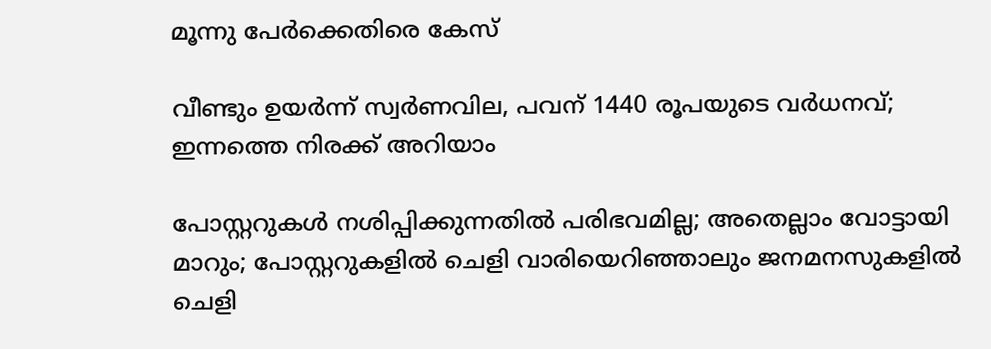മൂന്നു പേർക്കെതിരെ കേസ്

വീണ്ടും ഉയർന്ന് സ്വർണവില, പവന് 1440 രൂപയുടെ വർധനവ്; ഇന്നത്തെ നിരക്ക് അറിയാം

പോസ്റ്ററുകള്‍ നശിപ്പിക്കുന്നതില്‍ പരിഭവമില്ല; അതെല്ലാം വോട്ടായി മാറും; പോസ്റ്ററുകളില്‍ ചെളി വാരിയെറിഞ്ഞാലും ജനമനസുകളില്‍ ചെളി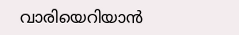വാരിയെറിയാന്‍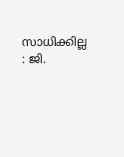സാധിക്കില്ല : ജി.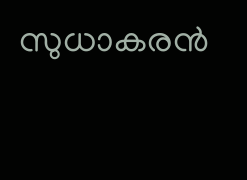സുധാകരന്‍